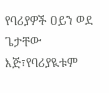የባሪያዎች ዐይን ወደ ጌታቸው እጅ፣የባሪያዪቱም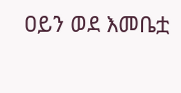ዐይን ወደ እመቤቷ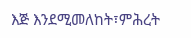እጅ እንደሚመለከት፣ምሕረት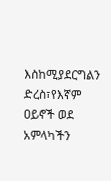እስከሚያደርግልን ድረስ፣የእኛም ዐይኖች ወደ አምላካችን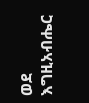ወደ እግዚአብሔር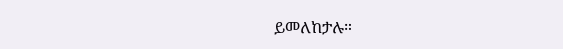ይመለከታሉ።